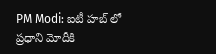PM Modi: ఐటీ హబ్ లో ప్రధాని మోదీకి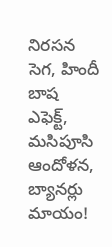నిరసన సెగ, హిందీ బాష ఎఫెక్ట్, మసిపూసి ఆందోళన, బ్యానర్లు మాయం!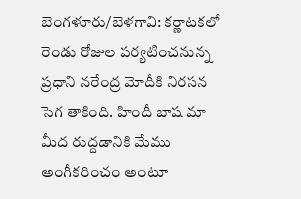బెంగళూరు/బెళగావి: కర్ణాటకలో రెండు రోజుల పర్యటించనున్న ప్రధాని నరేంద్ర మోదీకి నిరసన సెగ తాకింది. హిందీ బాష మా మీద రుద్దడానికి మేము అంగీకరించం అంటూ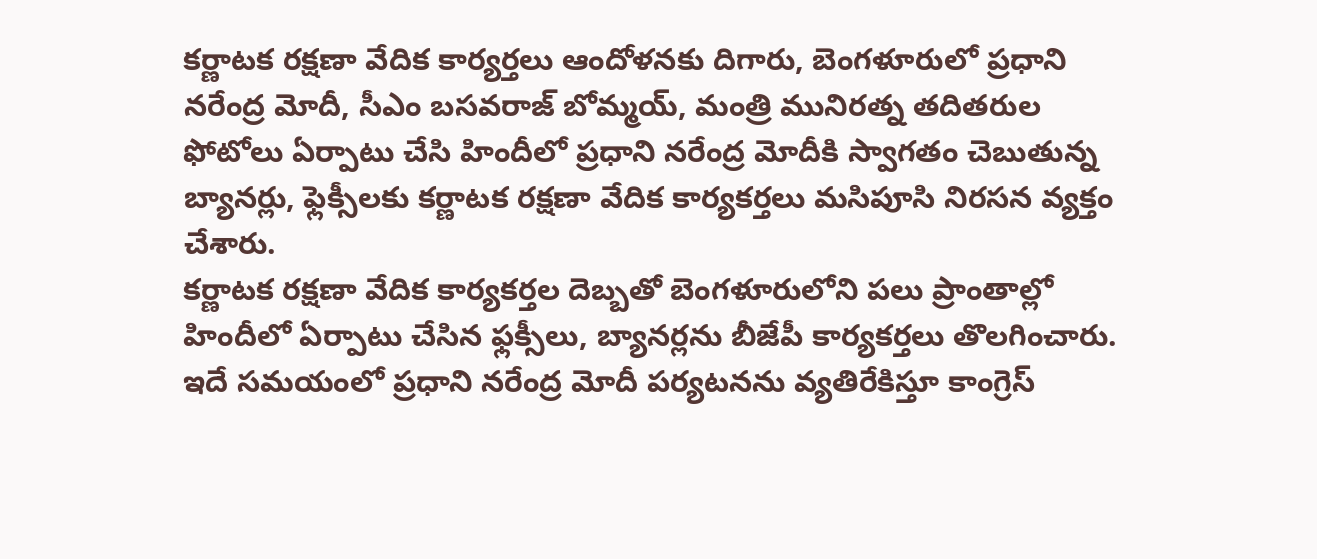కర్ణాటక రక్షణా వేదిక కార్యర్తలు ఆందోళనకు దిగారు, బెంగళూరులో ప్రధాని నరేంద్ర మోదీ, సీఎం బసవరాజ్ బోమ్మయ్, మంత్రి మునిరత్న తదితరుల ఫోటోలు ఏర్పాటు చేసి హిందీలో ప్రధాని నరేంద్ర మోదీకి స్వాగతం చెబుతున్న బ్యానర్లు, ఫ్లెక్సీలకు కర్ణాటక రక్షణా వేదిక కార్యకర్తలు మసిపూసి నిరసన వ్యక్తం చేశారు.
కర్ణాటక రక్షణా వేదిక కార్యకర్తల దెబ్బతో బెంగళూరులోని పలు ప్రాంతాల్లో హిందీలో ఏర్పాటు చేసిన ఫ్లక్సీలు, బ్యానర్లను బీజేపీ కార్యకర్తలు తొలగించారు. ఇదే సమయంలో ప్రధాని నరేంద్ర మోదీ పర్యటనను వ్యతిరేకిస్తూ కాంగ్రెస్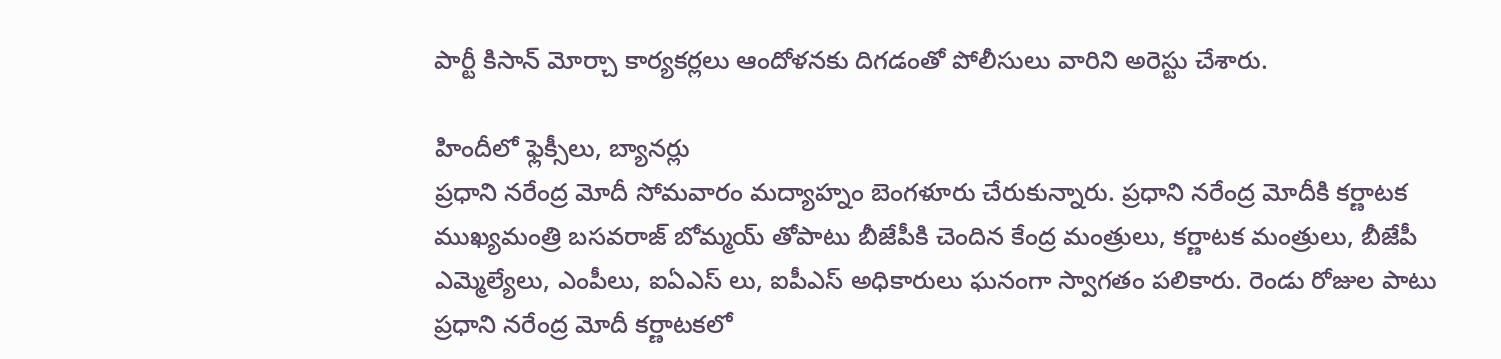పార్టీ కిసాన్ మోర్చా కార్యకర్లలు ఆందోళనకు దిగడంతో పోలీసులు వారిని అరెస్టు చేశారు.

హిందీలో ఫ్లెక్సీలు, బ్యానర్లు
ప్రధాని నరేంద్ర మోదీ సోమవారం మద్యాహ్నం బెంగళూరు చేరుకున్నారు. ప్రధాని నరేంద్ర మోదీకి కర్ణాటక ముఖ్యమంత్రి బసవరాజ్ బోమ్మయ్ తోపాటు బీజేపీకి చెందిన కేంద్ర మంత్రులు, కర్ణాటక మంత్రులు, బీజేపీ ఎమ్మెల్యేలు, ఎంపీలు, ఐఏఎస్ లు, ఐపీఎస్ అధికారులు ఘనంగా స్వాగతం పలికారు. రెండు రోజుల పాటు ప్రధాని నరేంద్ర మోదీ కర్ణాటకలో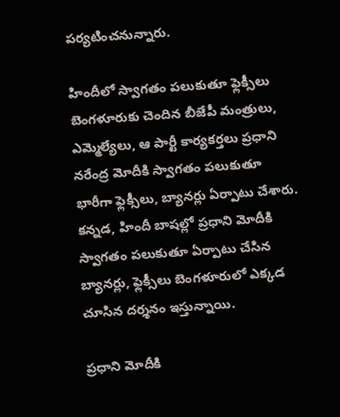పర్యటించనున్నారు.

హిందీలో స్వాగతం పలుకుతూ ఫ్లెక్సీలు
బెంగళూరుకు చెందిన బీజేపీ మంత్రులు, ఎమ్మెల్యేలు, ఆ పార్టీ కార్యకర్తలు ప్రధాని నరేంద్ర మోదీకి స్వాగతం పలుకుతూ భారీగా ఫ్లెక్సీలు, బ్యానర్లు ఏర్పాటు చేశారు. కన్నడ, హిందీ బాషల్లో ప్రధాని మోదీకి స్వాగతం పలుకుతూ ఏర్పాటు చేసిన బ్యానర్లు, ఫ్లెక్సీలు బెంగళూరులో ఎక్కడ చూసిన దర్శనం ఇస్తున్నాయి.

ప్రధాని మోదీకి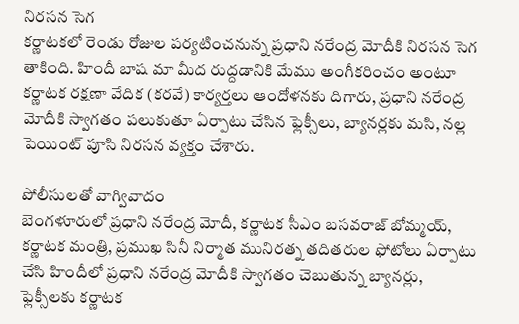నిరసన సెగ
కర్ణాటకలో రెండు రోజుల పర్యటించనున్న ప్రధాని నరేంద్ర మోదీకి నిరసన సెగ తాకింది. హిందీ బాష మా మీద రుద్దడానికి మేము అంగీకరించం అంటూ కర్ణాటక రక్షణా వేదిక (కరవే) కార్యర్తలు ఆందోళనకు దిగారు, ప్రధాని నరేంద్ర మోదీకి స్వాగతం పలుకుతూ ఏర్పాటు చేసిన ఫ్లెక్సీలు, బ్యానర్లకు మసి, నల్ల పెయింట్ పూసి నిరసన వ్యక్తం చేశారు.

పోలీసులతో వాగ్వివాదం
బెంగళూరులో ప్రధాని నరేంద్ర మోదీ, కర్ణాటక సీఎం బసవరాజ్ బోమ్మయ్, కర్ణాటక మంత్రి, ప్రముఖ సినీ నిర్మాత మునిరత్న తదితరుల ఫోటోలు ఏర్పాటు చేసి హిందీలో ప్రధాని నరేంద్ర మోదీకి స్వాగతం చెబుతున్న బ్యానర్లు, ఫ్లెక్సీలకు కర్ణాటక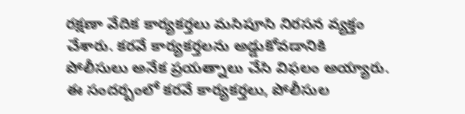రక్షణా వేదిక కార్యకర్తలు మసిపూసి నిరసన వ్యక్తం చేశారు. కరవే కార్యకర్తలను అడ్డుకోవడానికి పోలీసులు అనేక ప్రయత్నాలు చేసి విఫలం అయ్యారు. ఈ సందర్బంలో కరవే కార్యకర్తలు, పోలీసుల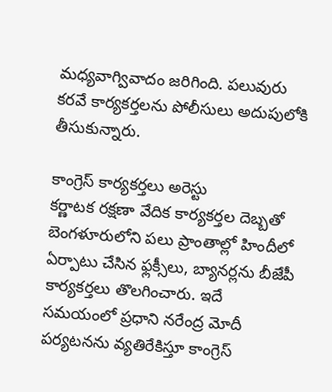మధ్యవాగ్వివాదం జరిగింది. పలువురు కరవే కార్యకర్తలను పోలీసులు అదుపులోకి తీసుకున్నారు.

కాంగ్రెస్ కార్యకర్తలు అరెస్టు
కర్ణాటక రక్షణా వేదిక కార్యకర్తల దెబ్బతో బెంగళూరులోని పలు ప్రాంతాల్లో హిందీలో ఏర్పాటు చేసిన ఫ్లక్సీలు, బ్యానర్లను బీజేపీ కార్యకర్తలు తొలగించారు. ఇదే సమయంలో ప్రధాని నరేంద్ర మోదీ పర్యటనను వ్యతిరేకిస్తూ కాంగ్రెస్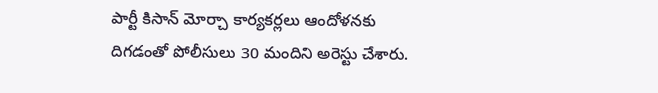పార్టీ కిసాన్ మోర్చా కార్యకర్లలు ఆందోళనకు దిగడంతో పోలీసులు 30 మందిని అరెస్టు చేశారు.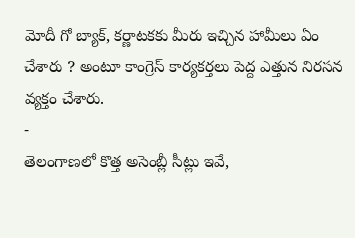మోదీ గో బ్యాక్, కర్ణాటకకు మీరు ఇచ్చిన హామీలు ఏం చేశారు ? అంటూ కాంగ్రెస్ కార్యకర్తలు పెద్ద ఎత్తున నిరసన వ్యక్తం చేశారు.
-
తెలంగాణలో కొత్త అసెంబ్లీ సీట్లు ఇవే,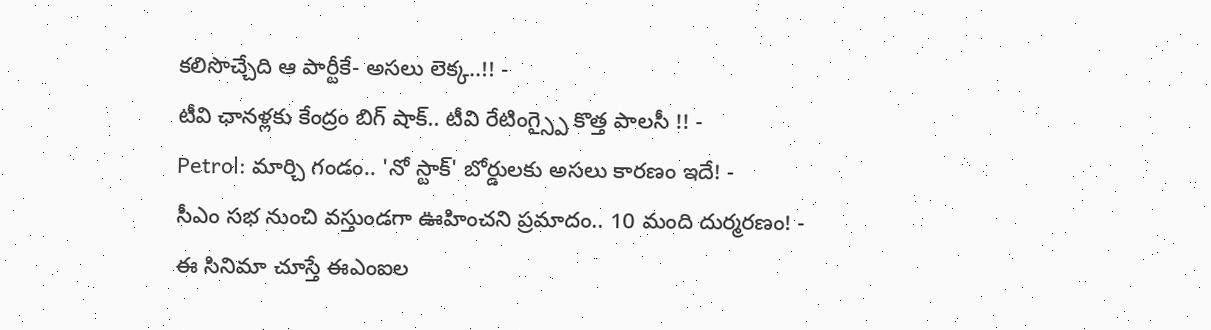కలిసొచ్చేది ఆ పార్టీకే- అసలు లెక్క..!! -
టీవి ఛానళ్లకు కేంద్రం బిగ్ షాక్.. టీవి రేటింగ్స్పై కొత్త పాలసీ !! -
Petrol: మార్చి గండం.. 'నో స్టాక్' బోర్డులకు అసలు కారణం ఇదే! -
సీఎం సభ నుంచి వస్తుండగా ఊహించని ప్రమాదం.. 10 మంది దుర్మరణం! -
ఈ సినిమా చూస్తే ఈఎంఐల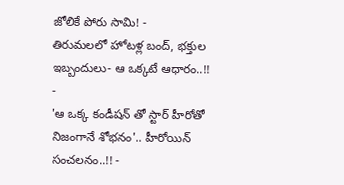జోలికే పోరు సామి! -
తిరుమలలో హోటళ్ల బంద్, భక్తుల ఇబ్బందులు- ఆ ఒక్కటే ఆధారం..!! -
'ఆ ఒక్క కండీషన్ తో స్టార్ హీరోతో నిజంగానే శోభనం'.. హీరోయిన్ సంచలనం..!! -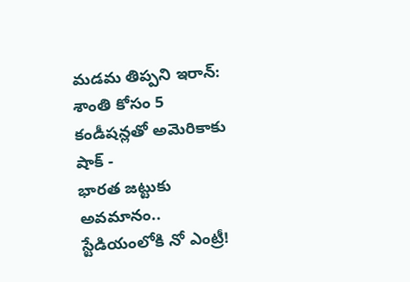మడమ తిప్పని ఇరాన్: శాంతి కోసం 5 కండీషన్లతో అమెరికాకు షాక్ -
భారత జట్టుకు అవమానం.. స్టేడియంలోకి నో ఎంట్రీ!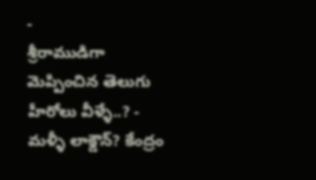-
శ్రీరాముడిగా మెప్పించిన తెలుగు హీరోలు వీళ్ళే..? -
మళ్ళీ లాక్డౌన్? కేంద్రం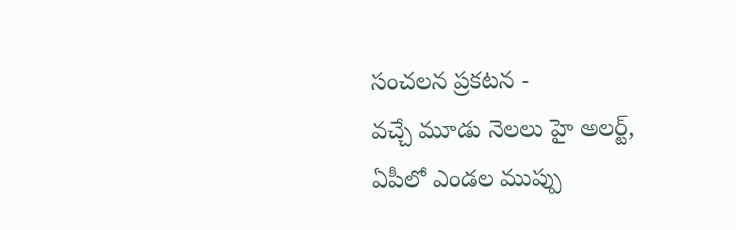సంచలన ప్రకటన -
వచ్చే మూడు నెలలు హై అలర్ట్, ఏపీలో ఎండల ముప్పు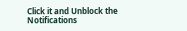Click it and Unblock the Notifications